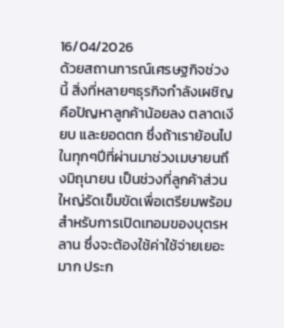16/04/2026
ด้วยสถานการณ์เศรษฐกิจช่วงนี้ สิ่งที่หลายๆธุรกิจกำลังเผชิญคือปัญหาลูกค้าน้อยลง ตลาดเงียบ และยอดตก ซึ่งถ้าเราย้อนไปในทุกๆปีที่ผ่านมาช่วงเมษายนถึงมิถุนายน เป็นช่วงที่ลูกค้าส่วนใหญ่รัดเข็มขัดเพื่อเตรียมพร้อมสำหรับการเปิดเทอมของบุตรหลาน ซึ่งจะต้องใช้ค่าใช้จ่ายเยอะมาก ประก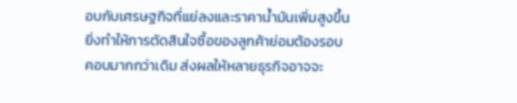อบกับเศรษฐกิจที่แย่ลงและราคาน้ำมันเพิ่มสูงขึ้น ยิ่งทำให้การตัดสินใจซื้อของลูกค้าย่อมต้องรอบคอบมากกว่าเดิม ส่งผลให้หลายธุรกิจอาจจะ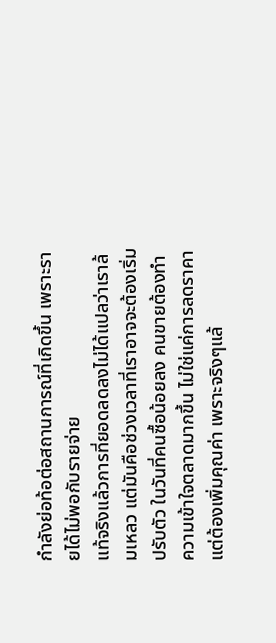กำลังย่อท้อต่อสถานการณ์ที่เกิดขึ้น เพราะรายได้ไม่พอกับรายจ่าย
แท้จริงแล้วการที่ยอดลดลงไม่ได้แปลว่าเราล้มเหลว แต่มันคือช่วงเวลาที่เราอาจจะต้องเริ่มปรับตัว ในวันที่คนซื้อน้อยลง คนขายต้องทำความเข้าใจตลาดมากขึ้น ไม่ใช่แค่การลดราคาแต่ต้องเพิ่มคุณค่า เพราะจริงๆแล้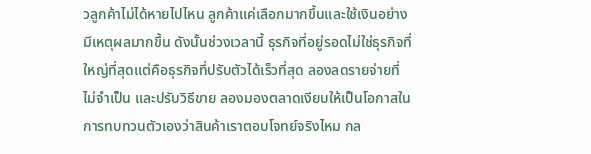วลูกค้าไม่ได้หายไปไหน ลูกค้าแค่เลือกมากขึ้นและใช้เงินอย่างมีเหตุผลมากขึ้น ดังนั้นช่วงเวลานี้ ธุรกิจที่อยู่รอดไม่ใช่ธุรกิจที่ใหญ่ที่สุดแต่คือธุรกิจที่ปรับตัวได้เร็วที่สุด ลองลดรายจ่ายที่ไม่จำเป็น และปรับวิธีขาย ลองมองตลาดเงียบให้เป็นโอกาสในการทบทวนตัวเองว่าสินค้าเราตอบโจทย์จริงไหม กล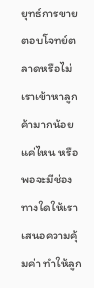ยุทธ์การขายตอบโจทย์ตลาดหรือไม่ เราเข้าหาลูกค้ามากน้อยแค่ไหน หรือพอจะมีช่องทางใดให้เราเสนอความคุ้มค่า ทำให้ลูก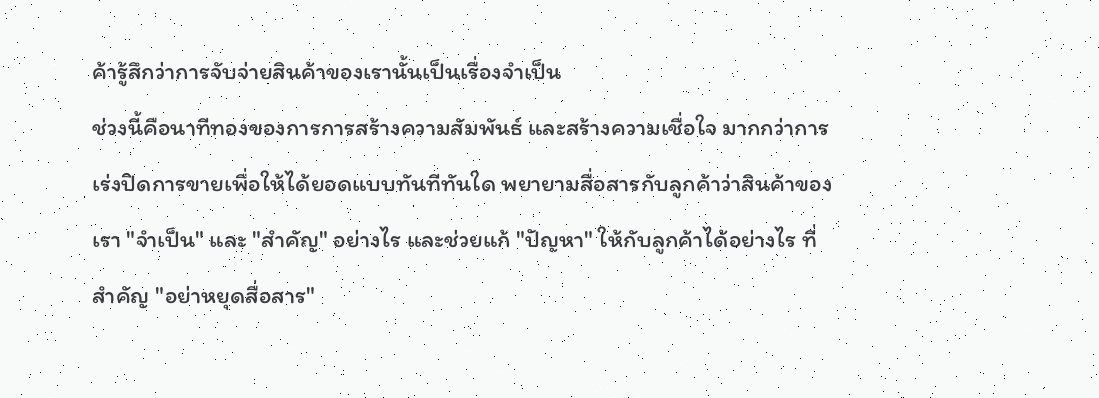ค้ารู้สึกว่าการจับจ่ายสินค้าของเรานั้นเป็นเรื่องจำเป็น
ช่วงนี้คือนาทีทองของการการสร้างความสัมพันธ์ และสร้างความเชื่อใจ มากกว่าการเร่งปิดการขายเพื่อให้ได้ยอดแบบทันทีทันใด พยายามสื่อสารกับลูกค้าว่าสินค้าของเรา "จำเป็น" และ "สำคัญ" อย่างไร และช่วยแก้ "ปัญหา" ให้กับลูกค้าได้อย่างไร ที่สำคัญ "อย่าหยุดสื่อสาร"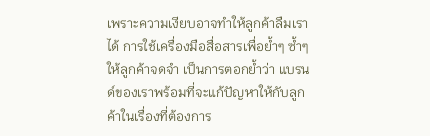เพราะความเงียบอาจทำให้ลูกค้าลืมเราได้ การใช้เครื่องมือสื่อสารเพื่อย้ำๆ ซ้ำๆ ให้ลูกค้าจดจำ เป็นการตอกย้ำว่า แบรนด์ของเราพร้อมที่จะแก้ปัญหาให้กับลูกค้าในเรื่องที่ต้องการ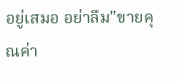อยู่เสมอ อย่าลืม"ขายคุณค่า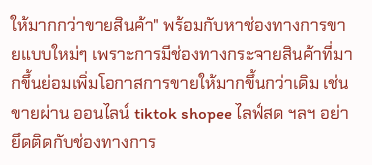ให้มากกว่าขายสินค้า" พร้อมกับหาช่องทางการขายแบบใหม่ๆ เพราะการมีช่องทางกระจายสินค้าที่มากขึ้นย่อมเพิ่มโอกาสการขายให้มากขึ้นกว่าเดิม เช่น ขายผ่าน ออนไลน์ tiktok shopee ไลฟ์สด ฯลฯ อย่ายึดติดกับช่องทางการ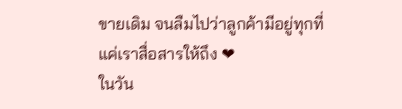ขายเดิม จนลืมไปว่าลูกค้ามีอยู่ทุกที่ แค่เราสื่อสารให้ถึง ❤
ในวัน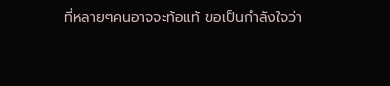ที่หลายๆคนอาจจะท้อแท้ ขอเป็นกำลังใจว่า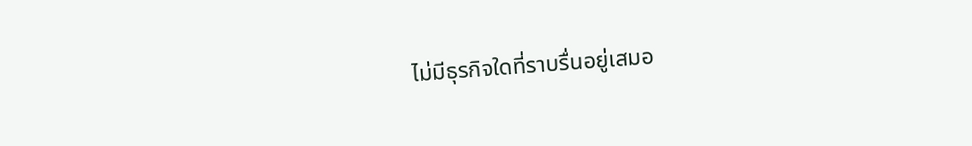ไม่มีธุรกิจใดที่ราบรื่นอยู่เสมอ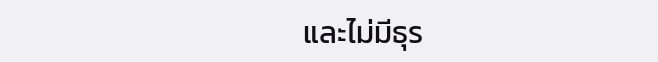และไม่มีธุร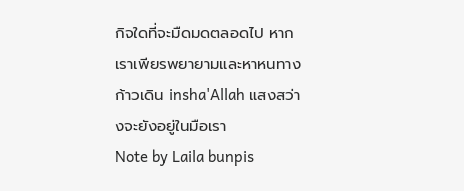กิจใดที่จะมืดมดตลอดไป หากเราเพียรพยายามและหาหนทางก้าวเดิน insha'Allah แสงสว่างจะยังอยู่ในมือเรา
Note by Laila bunpis